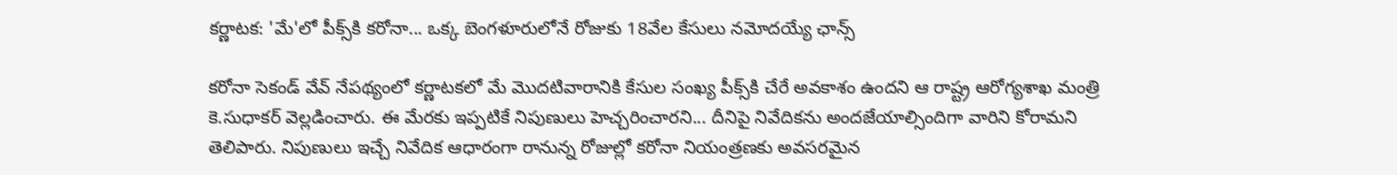కర్ణాటక: 'మే'లో పీక్స్‌కి కరోనా... ఒక్క బెంగళూరులోనే రోజుకు 18వేల కేసులు నమోదయ్యే ఛాన్స్

కరోనా సెకండ్ వేవ్ నేపథ్యంలో కర్ణాటకలో మే మొదటివారానికి కేసుల సంఖ్య పీక్స్‌కి చేరే అవకాశం ఉందని ఆ రాష్ట్ర ఆరోగ్యశాఖ మంత్రి కె.సుధాకర్ వెల్లడించారు. ఈ మేరకు ఇప్పటికే నిపుణులు హెచ్చరించారని... దీనిపై నివేదికను అందజేయాల్సిందిగా వారిని కోరామని తెలిపారు. నిపుణులు ఇచ్చే నివేదిక ఆధారంగా రానున్న రోజుల్లో కరోనా నియంత్రణకు అవసరమైన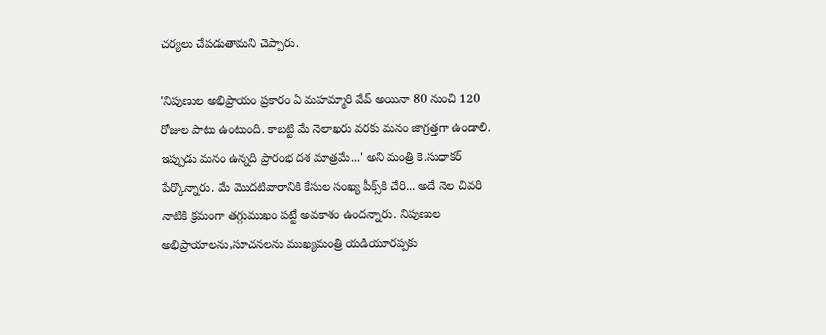చర్యలు చేపడుతామని చెప్పారు.

'నిపుణుల అభిప్రాయం ప్రకారం ఏ మహమ్మారి వేవ్ అయినా 80 నుంచి 120 రోజుల పాటు ఉంటుంది. కాబట్టి మే నెలాఖరు వరకు మనం జాగ్రత్తగా ఉండాలి. ఇప్పుడు మనం ఉన్నది ప్రారంభ దశ మాత్రమే...' అని మంత్రి కె.సుధాకర్ పేర్కొన్నారు. మే మొదటివారానికి కేసుల సంఖ్య పీక్స్‌కి చేరి... అదే నెల చివరి నాటికి క్రమంగా తగ్గుముఖం పట్టే అవకాశం ఉందన్నారు. నిపుణుల అభిప్రాయాలను,సూచనలను ముఖ్యమంత్రి యడియూరప్పకు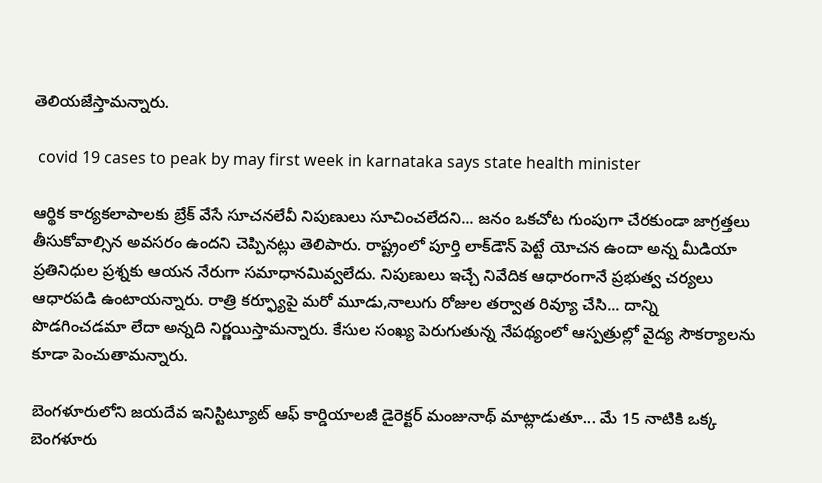తెలియజేస్తామన్నారు.

 covid 19 cases to peak by may first week in karnataka says state health minister

ఆర్థిక కార్యకలాపాలకు బ్రేక్ వేసే సూచనలేవీ నిపుణులు సూచించలేదని... జనం ఒకచోట గుంపుగా చేరకుండా జాగ్రత్తలు తీసుకోవాల్సిన అవసరం ఉందని చెప్పినట్లు తెలిపారు. రాష్ట్రంలో పూర్తి లాక్‌డౌన్ పెట్టే యోచన ఉందా అన్న మీడియా ప్రతినిధుల ప్రశ్నకు ఆయన నేరుగా సమాధానమివ్వలేదు. నిపుణులు ఇచ్చే నివేదిక ఆధారంగానే ప్రభుత్వ చర్యలు ఆధారపడి ఉంటాయన్నారు. రాత్రి కర్ఫ్యూపై మరో మూడు,నాలుగు రోజుల తర్వాత రివ్యూ చేసి... దాన్ని పొడగించడమా లేదా అన్నది నిర్ణయిస్తామన్నారు. కేసుల సంఖ్య పెరుగుతున్న నేపథ్యంలో ఆస్పత్రుల్లో వైద్య సౌకర్యాలను కూడా పెంచుతామన్నారు.

బెంగళూరులోని జయదేవ ఇనిస్టిట్యూట్ ఆఫ్ కార్డియాలజీ డైరెక్టర్ మంజునాథ్ మాట్లాడుతూ... మే 15 నాటికి ఒక్క బెంగళూరు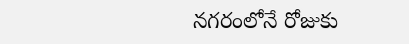నగరంలోనే రోజుకు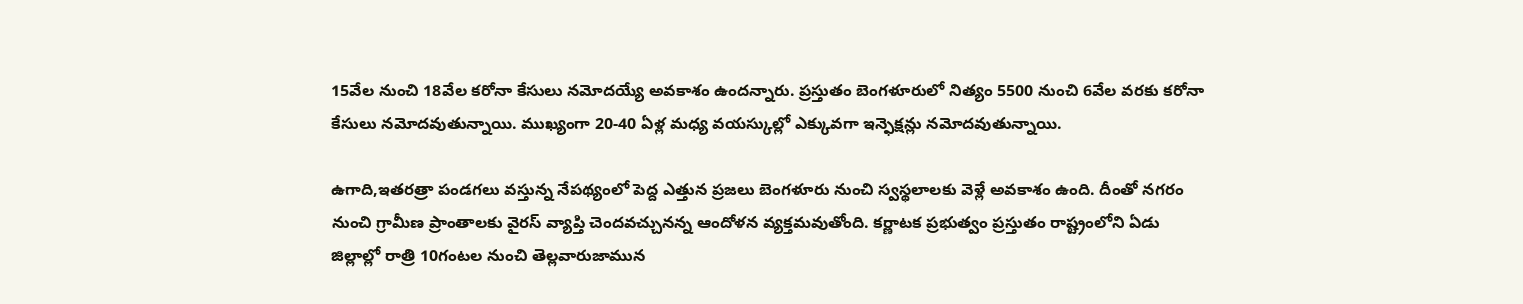15వేల నుంచి 18వేల కరోనా కేసులు నమోదయ్యే అవకాశం ఉందన్నారు. ప్రస్తుతం బెంగళూరులో నిత్యం 5500 నుంచి 6వేల వరకు కరోనా కేసులు నమోదవుతున్నాయి. ముఖ్యంగా 20-40 ఏళ్ల మధ్య వయస్కుల్లో ఎక్కువగా ఇన్ఫెక్షన్లు నమోదవుతున్నాయి.

ఉగాది,ఇతరత్రా పండగలు వస్తున్న నేపథ్యంలో పెద్ద ఎత్తున ప్రజలు బెంగళూరు నుంచి స్వస్థలాలకు వెళ్లే అవకాశం ఉంది. దీంతో నగరం నుంచి గ్రామీణ ప్రాంతాలకు వైరస్ వ్యాప్తి చెందవచ్చునన్న ఆందోళన వ్యక్తమవుతోంది. కర్ణాటక ప్రభుత్వం ప్రస్తుతం రాష్ట్రంలోని ఏడు జిల్లాల్లో రాత్రి 10గంటల నుంచి తెల్లవారుజామున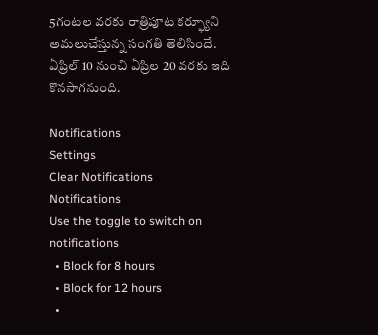5గంటల వరకు రాత్రిపూట కర్ఫ్యూని అమలుచేస్తున్న సంగతి తెలిసిందే. ఏప్రిల్ 10 నుంచి ఏప్రిల 20 వరకు ఇది కొనసాగనుంది.

Notifications
Settings
Clear Notifications
Notifications
Use the toggle to switch on notifications
  • Block for 8 hours
  • Block for 12 hours
  •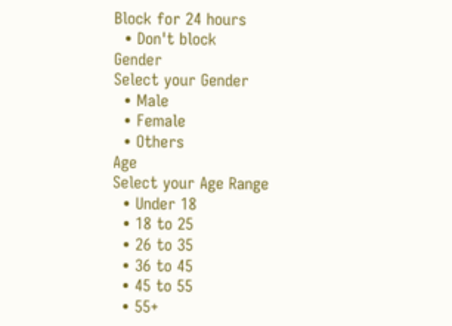Block for 24 hours
  • Don't block
Gender
Select your Gender
  • Male
  • Female
  • Others
Age
Select your Age Range
  • Under 18
  • 18 to 25
  • 26 to 35
  • 36 to 45
  • 45 to 55
  • 55+